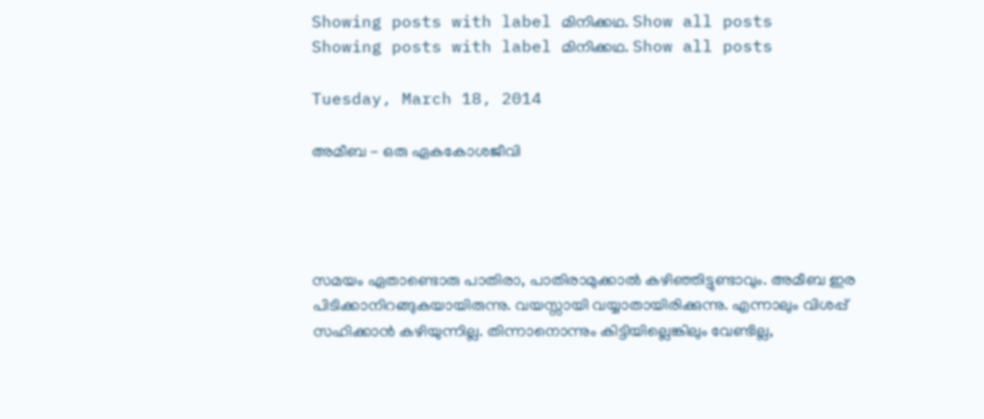Showing posts with label മിനിക്കഥ. Show all posts
Showing posts with label മിനിക്കഥ. Show all posts

Tuesday, March 18, 2014

അമീബ - ഒരു ഏകകോശജീവി




സമയം ഏതാണ്ടൊരു പാതിരാ, പാതിരാമുക്കാല്‍ കഴിഞ്ഞിട്ടുണ്ടാവും. അമീബ ഇര പിടിക്കാനിറങ്ങുകയായിരുന്നു. വയസ്സായി വയ്യാതായിരിക്കുന്നു. എന്നാലും വിശപ്പ്‌ സഹിക്കാന്‍ കഴിയുന്നില്ല. തിന്നാനൊന്നും കിട്ടിയില്ലെങ്കിലും വേണ്ടില്ല,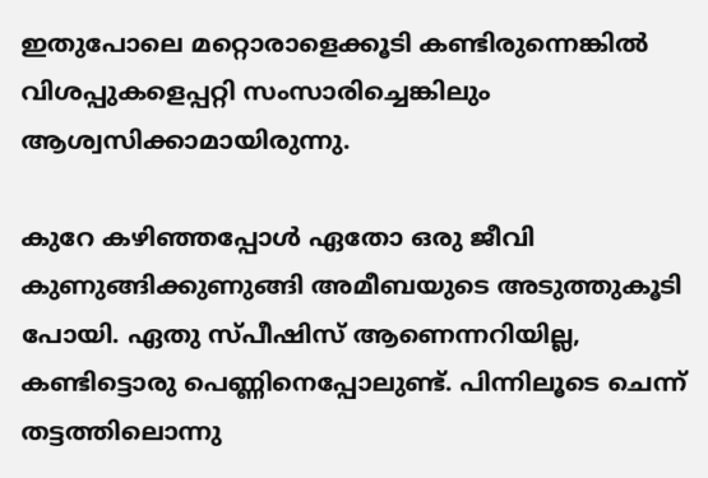ഇതുപോലെ മറ്റൊരാളെക്കൂടി കണ്ടിരുന്നെങ്കില്‍ വിശപ്പുകളെപ്പറ്റി സംസാരിച്ചെങ്കിലും ആശ്വസിക്കാമായിരുന്നു.

കുറേ കഴിഞ്ഞപ്പോള്‍ ഏതോ ഒരു ജീവി കുണുങ്ങിക്കുണുങ്ങി അമീബയുടെ അടുത്തുകൂടി പോയി. ഏതു സ്പീഷിസ് ആണെന്നറിയില്ല, കണ്ടിട്ടൊരു പെണ്ണിനെപ്പോലുണ്ട്. പിന്നിലൂടെ ചെന്ന് തട്ടത്തിലൊന്നു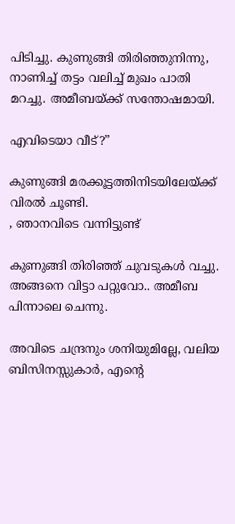പിടിച്ചു. കുണുങ്ങി തിരിഞ്ഞുനിന്നു, നാണിച്ച് തട്ടം വലിച്ച് മുഖം പാതി മറച്ചു. അമീബയ്ക്ക് സന്തോഷമായി.

എവിടെയാ വീട്?”

കുണുങ്ങി മരക്കൂട്ടത്തിനിടയിലേയ്ക്ക് വിരല്‍ ചൂണ്ടി.
, ഞാനവിടെ വന്നിട്ടുണ്ട്

കുണുങ്ങി തിരിഞ്ഞ് ചുവടുകള്‍ വച്ചു. അങ്ങനെ വിട്ടാ പറ്റുവോ.. അമീബ പിന്നാലെ ചെന്നു.

അവിടെ ചന്ദ്രനും ശനിയുമില്ലേ, വലിയ ബിസിനസ്സുകാര്‍, എന്റെ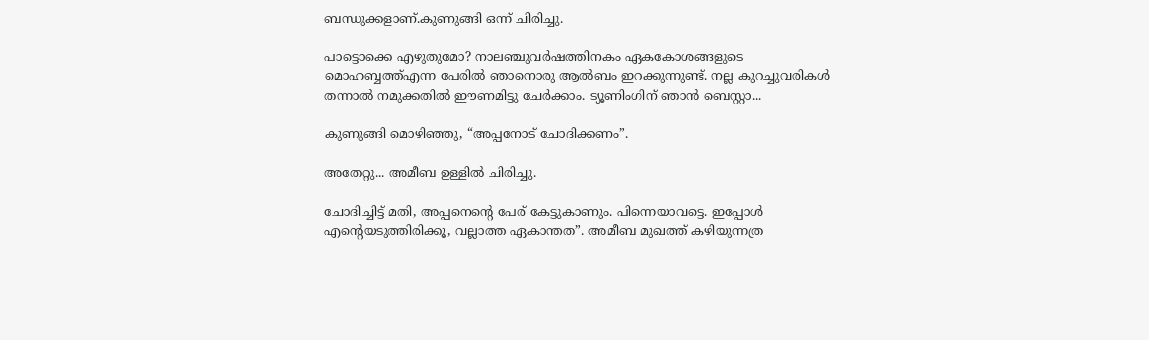ബന്ധുക്കളാണ്.കുണുങ്ങി ഒന്ന് ചിരിച്ചു.

പാട്ടൊക്കെ എഴുതുമോ? നാലഞ്ചുവര്‍ഷത്തിനകം ഏകകോശങ്ങളുടെ മൊഹബ്ബത്ത്എന്ന പേരില്‍ ഞാനൊരു ആല്‍ബം ഇറക്കുന്നുണ്ട്. നല്ല കുറച്ചുവരികള്‍ തന്നാല്‍ നമുക്കതില്‍ ഈണമിട്ടു ചേര്‍ക്കാം. ട്യൂണിംഗിന് ഞാന്‍ ബെസ്റ്റാ...

കുണുങ്ങി മൊഴിഞ്ഞു, “അപ്പനോട് ചോദിക്കണം”.

അതേറ്റു... അമീബ ഉള്ളില്‍ ചിരിച്ചു.

ചോദിച്ചിട്ട് മതി, അപ്പനെന്റെ പേര് കേട്ടുകാണും. പിന്നെയാവട്ടെ. ഇപ്പോള്‍ എന്റെയടുത്തിരിക്കൂ, വല്ലാത്ത ഏകാന്തത”. അമീബ മുഖത്ത് കഴിയുന്നത്ര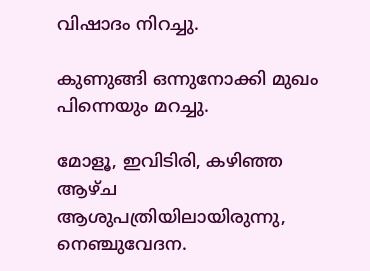വിഷാദം നിറച്ചു.

കുണുങ്ങി ഒന്നുനോക്കി മുഖം പിന്നെയും മറച്ചു.

മോളൂ, ഇവിടിരി, കഴിഞ്ഞ ആഴ്ച ആശുപത്രിയിലായിരുന്നു, നെഞ്ചുവേദന.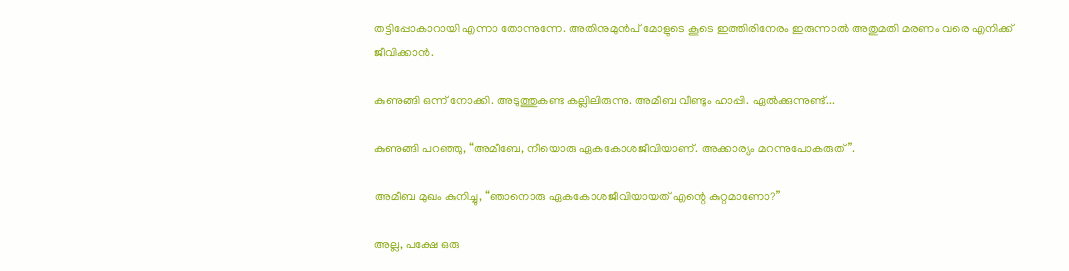തട്ടിപ്പോകാറായി എന്നാ തോന്നുന്നേ. അതിനുമുന്‍പ്‌ മോളുടെ കൂടെ ഇത്തിരിനേരം ഇരുന്നാല്‍ അതുമതി മരണം വരെ എനിക്ക് ജീവിക്കാന്‍.

കുണുങ്ങി ഒന്ന് നോക്കി. അടുത്തുകണ്ട കല്ലിലിരുന്നു. അമീബ വീണ്ടും ഹാപ്പി. ഏല്‍ക്കുന്നുണ്ട്...

കുണുങ്ങി പറഞ്ഞു, “അമീബേ, നീയൊരു ഏകകോശജീവിയാണ്. അക്കാര്യം മറന്നുപോകരുത്”.

അമീബ മുഖം കുനിച്ചു, “ഞാനൊരു ഏകകോശജീവിയായത് എന്റെ കുറ്റമാണോ?”

അല്ല, പക്ഷേ ഒരു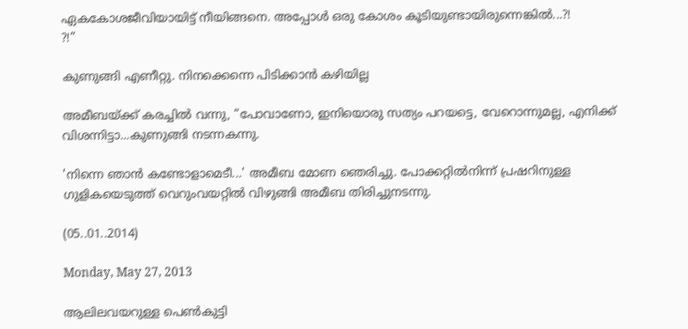ഏകകോശജീവിയായിട്ട് നീയിങ്ങനെ. അപ്പോള്‍ ഒരു കോശം കൂടിയുണ്ടായിരുന്നെങ്കില്‍...?!
?!”

കുണുങ്ങി എണീറ്റു. നിനക്കെന്നെ പിടിക്കാന്‍ കഴിയില്ല

അമീബയ്ക്ക് കരച്ചില്‍ വന്നു, “പോവാണോ, ഇനിയൊരു സത്യം പറയട്ടെ, വേറൊന്നുമല്ല, എനിക്ക് വിശന്നിട്ടാ...കുണുങ്ങി നടന്നകന്നു.

'നിന്നെ ഞാന്‍ കണ്ടോളാമെടീ...' അമീബ മോണ ഞെരിച്ചു. പോക്കറ്റില്‍നിന്ന് പ്രഷറിനുള്ള ഗുളികയെടുത്ത് വെറുംവയറ്റില്‍ വിഴുങ്ങി അമീബ തിരിച്ചുനടന്നു.

(05..01..2014)

Monday, May 27, 2013

ആലിലവയറുള്ള പെണ്‍കുട്ടി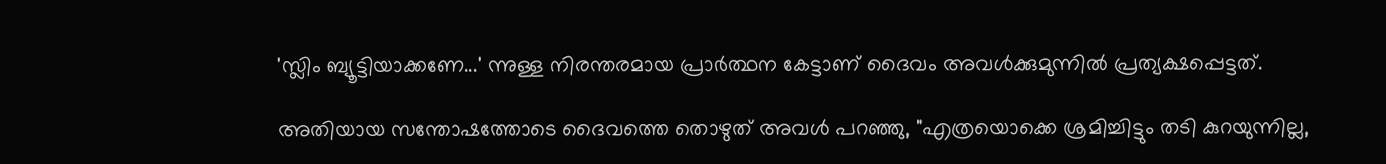'സ്ലിം ബ്യൂട്ടിയാക്കണേ...' ന്നുള്ള നിരന്തരമായ പ്രാര്‍ത്ഥന കേട്ടാണ് ദൈവം അവള്‍ക്കുമുന്നില്‍ പ്രത്യക്ഷപ്പെട്ടത്‌.

അതിയായ സന്തോഷത്തോടെ ദൈവത്തെ തൊഴുത്‌ അവള്‍ പറഞ്ഞു, "എത്രയൊക്കെ ശ്രമിച്ചിട്ടും തടി കുറയുന്നില്ല,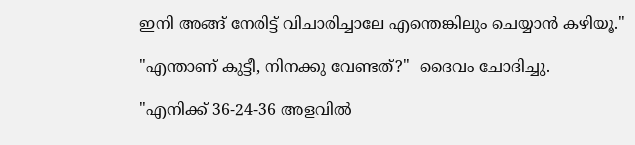ഇനി അങ്ങ് നേരിട്ട് വിചാരിച്ചാലേ എന്തെങ്കിലും ചെയ്യാന്‍ കഴിയൂ."

"എന്താണ് കുട്ടീ, നിനക്കു വേണ്ടത്‌?"  ദൈവം ചോദിച്ചു.

"എനിക്ക് 36-24-36 അളവില്‍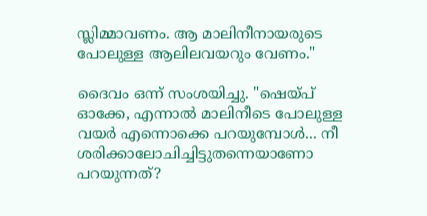സ്ലിമ്മാവണം. ആ മാലിനീനായരുടെ പോലുള്ള ആലിലവയറും വേണം."

ദൈവം ഒന്ന് സംശയിച്ചു. "ഷെയ്പ് ഓക്കേ, എന്നാല്‍ മാലിനീടെ പോലുള്ള വയര്‍ എന്നൊക്കെ പറയുമ്പോള്‍... നീ ശരിക്കാലോചിച്ചിട്ടുതന്നെയാണോ പറയുന്നത്?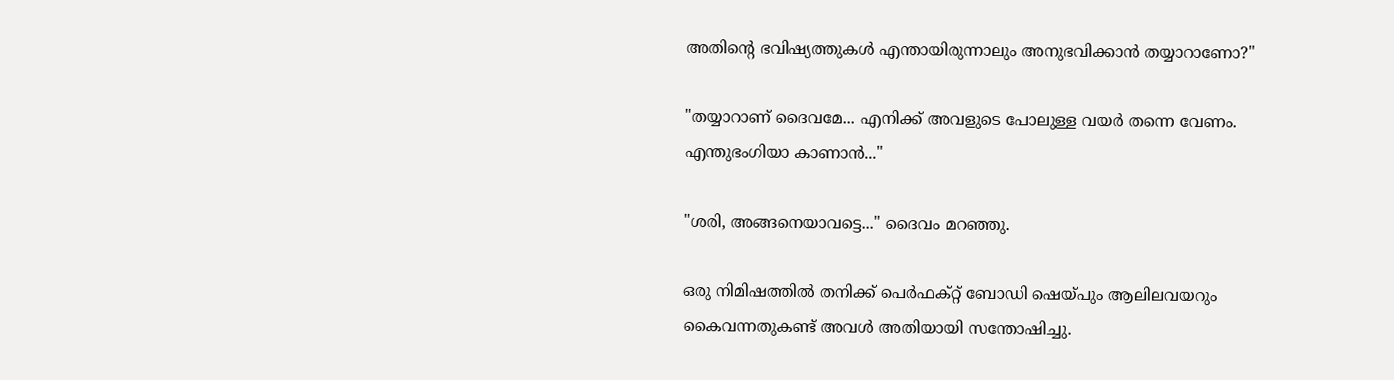അതിന്‍റെ ഭവിഷ്യത്തുകള്‍ എന്തായിരുന്നാലും അനുഭവിക്കാന്‍ തയ്യാറാണോ?"

"തയ്യാറാണ് ദൈവമേ... എനിക്ക് അവളുടെ പോലുള്ള വയര്‍ തന്നെ വേണം. എന്തുഭംഗിയാ കാണാന്‍..."

"ശരി, അങ്ങനെയാവട്ടെ..." ദൈവം മറഞ്ഞു.

ഒരു നിമിഷത്തില്‍ തനിക്ക് പെര്‍ഫക്റ്റ് ബോഡി ഷെയ്പും ആലിലവയറും കൈവന്നതുകണ്ട് അവള്‍ അതിയായി സന്തോഷിച്ചു.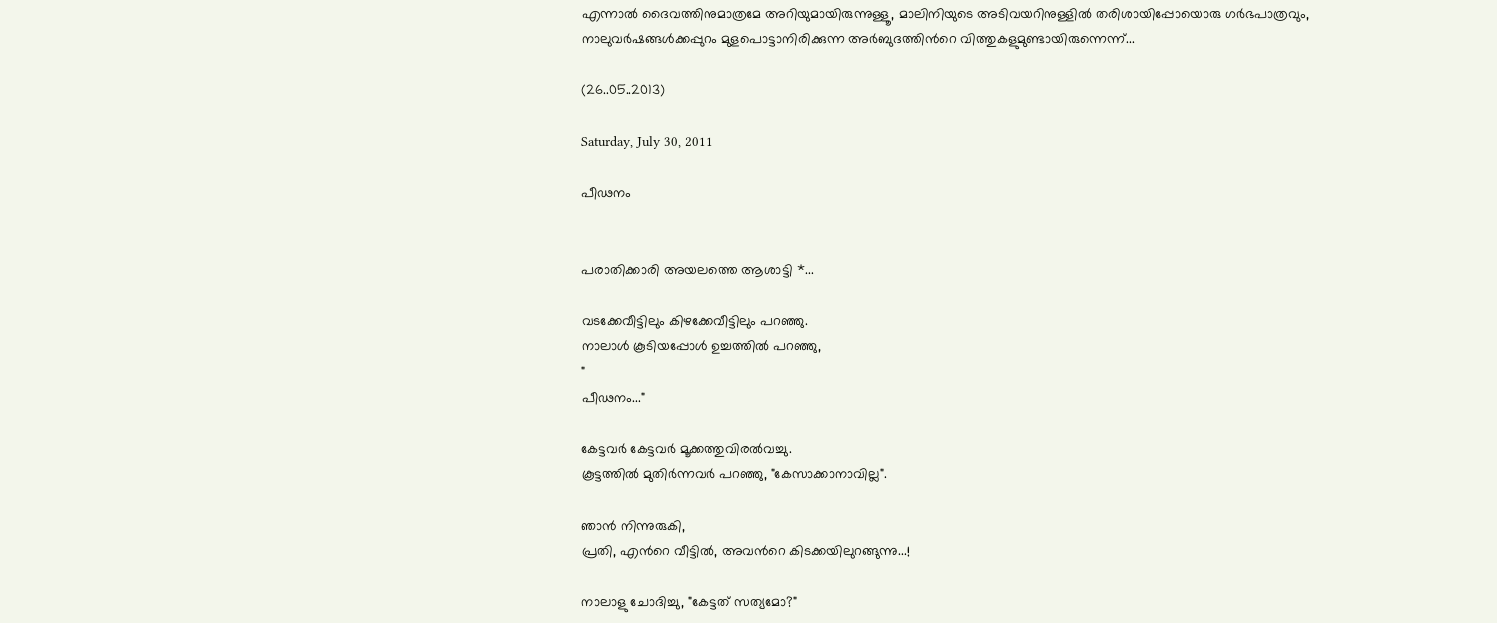എന്നാല്‍ ദൈവത്തിനുമാത്രമേ അറിയുമായിരുന്നുള്ളൂ, മാലിനിയുടെ അടിവയറിനുള്ളില്‍ തരിശായിപ്പോയൊരു ഗര്‍ഭപാത്രവും, നാലുവര്‍ഷങ്ങള്‍ക്കപ്പുറം മുളപൊട്ടാനിരിക്കുന്ന അര്‍ബുദത്തിന്‍റെ വിത്തുകളുമുണ്ടായിരുന്നെന്ന്...

(26..05..2013)

Saturday, July 30, 2011

പീഢനം


പരാതിക്കാരി അയലത്തെ ആശാട്ടി *...

വടക്കേവീട്ടിലും കിഴക്കേവീട്ടിലും പറഞ്ഞു.
നാലാള്‍ കൂടിയപ്പോള്‍ ഉച്ചത്തില്‍ പറഞ്ഞു,
"
പീഢനം..."

കേട്ടവര്‍ കേട്ടവര്‍ മൂക്കത്തുവിരല്‍വച്ചു.
കൂട്ടത്തില്‍ മുതിര്‍ന്നവര്‍ പറഞ്ഞു, "കേസാക്കാനാവില്ല".

ഞാന്‍ നിന്നുരുകി,
പ്രതി, എന്‍റെ വീട്ടില്‍, അവന്‍റെ കിടക്കയിലുറങ്ങുന്നു...!

നാലാളു ചോദിച്ചു, "കേട്ടത് സത്യമോ?"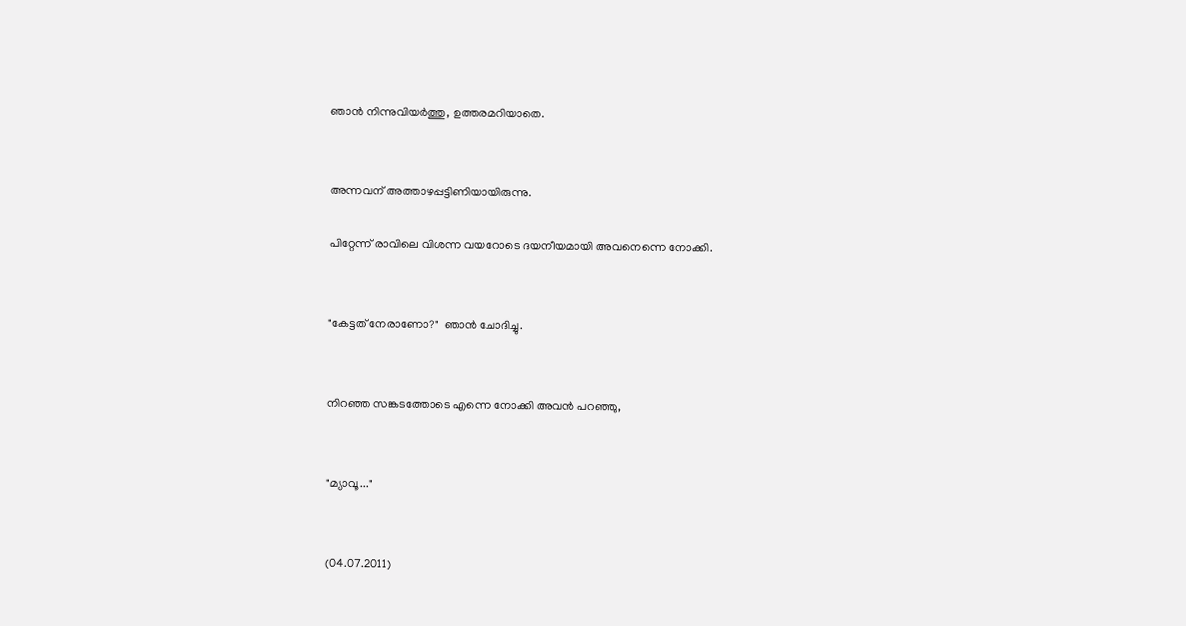ഞാന്‍ നിന്നുവിയര്‍ത്തു, ഉത്തരമറിയാതെ.


അന്നവന് അത്താഴപ്പട്ടിണിയായിരുന്നു.

പിറ്റേന്ന് രാവിലെ വിശന്ന വയറോടെ ദയനീയമായി അവനെന്നെ നോക്കി.


"കേട്ടത് നേരാണോ?"  ഞാന്‍ ചോദിച്ചു.


നിറഞ്ഞ സങ്കടത്തോടെ എന്നെ നോക്കി അവന്‍ പറഞ്ഞു,


"മ്യാവൂ..."


(04.07.2011)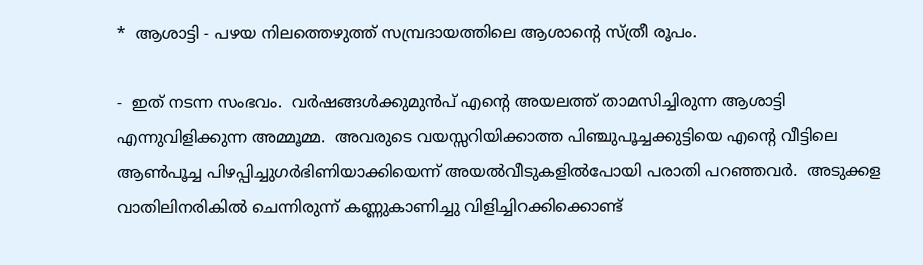*  ആശാട്ടി - പഴയ നിലത്തെഴുത്ത് സമ്പ്രദായത്തിലെ ആശാന്‍റെ സ്ത്രീ രൂപം.

-  ഇത് നടന്ന സംഭവം.  വര്‍ഷങ്ങള്‍ക്കുമുന്‍പ് എന്‍റെ അയലത്ത് താമസിച്ചിരുന്ന ആശാട്ടി എന്നുവിളിക്കുന്ന അമ്മൂമ്മ.  അവരുടെ വയസ്സറിയിക്കാത്ത പിഞ്ചുപൂച്ചക്കുട്ടിയെ എന്‍റെ വീട്ടിലെ ആണ്‍പൂച്ച പിഴപ്പിച്ചുഗര്‍ഭിണിയാക്കിയെന്ന്‍ അയല്‍വീടുകളില്‍പോയി പരാതി പറഞ്ഞവര്‍.  അടുക്കള വാതിലിനരികില്‍ ചെന്നിരുന്ന് കണ്ണുകാണിച്ചു വിളിച്ചിറക്കിക്കൊണ്ട്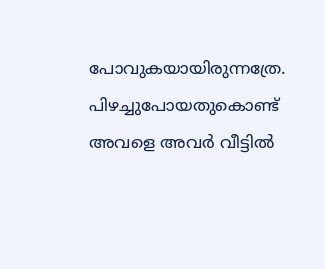പോവുകയായിരുന്നത്രേ.  പിഴച്ചുപോയതുകൊണ്ട് അവളെ അവര്‍ വീട്ടില്‍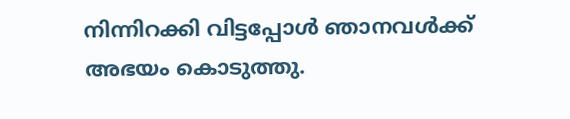നിന്നിറക്കി വിട്ടപ്പോള്‍ ഞാനവള്‍ക്ക് അഭയം കൊടുത്തു.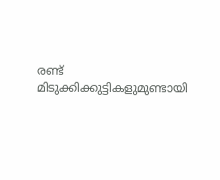രണ്ട് മിടുക്കിക്കുട്ടികളുമുണ്ടായി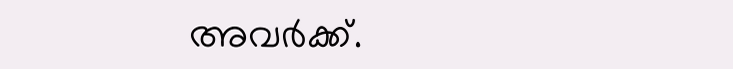അവര്‍ക്ക്.